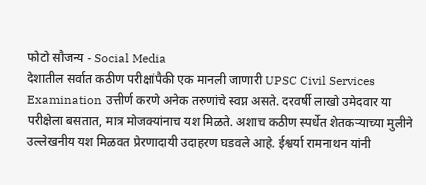फोटो सौजन्य - Social Media
देशातील सर्वात कठीण परीक्षांपैकी एक मानली जाणारी UPSC Civil Services Examination उत्तीर्ण करणे अनेक तरुणांचे स्वप्न असते. दरवर्षी लाखो उमेदवार या परीक्षेला बसतात, मात्र मोजक्यांनाच यश मिळते. अशाच कठीण स्पर्धेत शेतकऱ्याच्या मुलीने उल्लेखनीय यश मिळवत प्रेरणादायी उदाहरण घडवले आहे. ईश्वर्या रामनाथन यांनी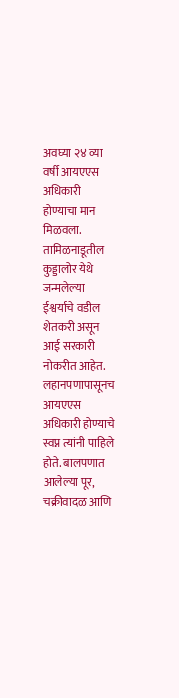अवघ्या २४ व्या वर्षी आयएएस अधिकारी होण्याचा मान मिळवला.
तामिळनाडूतील कुड्डालोर येथे जन्मलेल्या ईश्वर्याचे वडील शेतकरी असून आई सरकारी नोकरीत आहेत. लहानपणापासूनच आयएएस अधिकारी होण्याचे स्वप्न त्यांनी पाहिले होते. बालपणात आलेल्या पूर, चक्रीवादळ आणि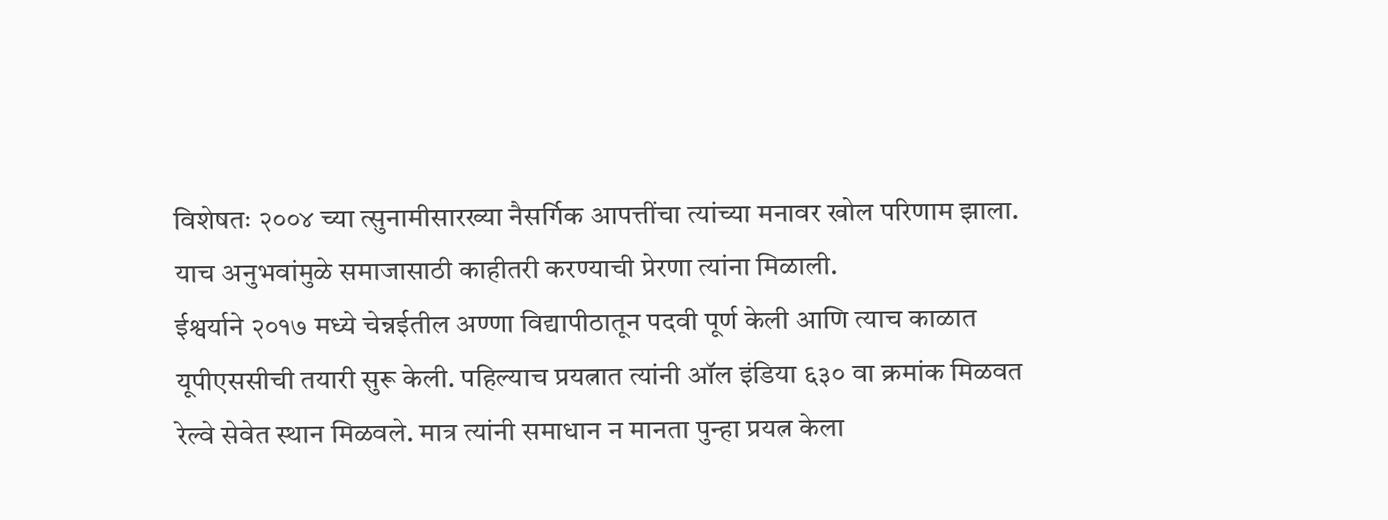विशेषतः २००४ च्या त्सुनामीसारख्या नैसर्गिक आपत्तींचा त्यांच्या मनावर खोल परिणाम झाला. याच अनुभवांमुळे समाजासाठी काहीतरी करण्याची प्रेरणा त्यांना मिळाली.
ईश्वर्याने २०१७ मध्ये चेन्नईतील अण्णा विद्यापीठातून पदवी पूर्ण केली आणि त्याच काळात यूपीएससीची तयारी सुरू केली. पहिल्याच प्रयत्नात त्यांनी ऑल इंडिया ६३० वा क्रमांक मिळवत रेल्वे सेवेत स्थान मिळवले. मात्र त्यांनी समाधान न मानता पुन्हा प्रयत्न केला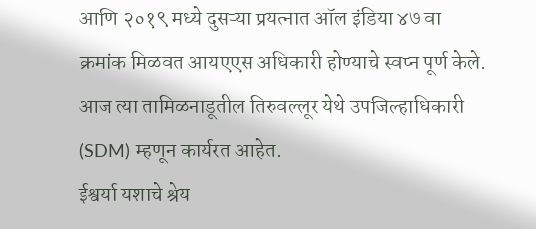आणि २०१९ मध्ये दुसऱ्या प्रयत्नात ऑल इंडिया ४७ वा क्रमांक मिळवत आयएएस अधिकारी होण्याचे स्वप्न पूर्ण केले. आज त्या तामिळनाडूतील तिरुवल्लूर येथे उपजिल्हाधिकारी (SDM) म्हणून कार्यरत आहेत.
ईश्वर्या यशाचे श्रेय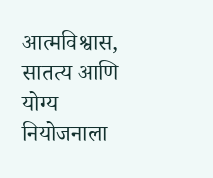आत्मविश्वास, सातत्य आणि योग्य नियोजनाला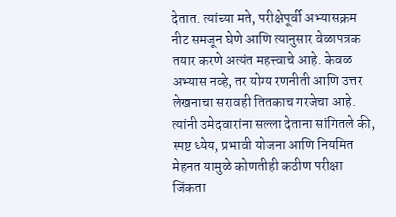देतात. त्यांच्या मते, परीक्षेपूर्वी अभ्यासक्रम नीट समजून घेणे आणि त्यानुसार वेळापत्रक तयार करणे अत्यंत महत्त्वाचे आहे. केवळ अभ्यास नव्हे, तर योग्य रणनीती आणि उत्तर लेखनाचा सरावही तितकाच गरजेचा आहे. त्यांनी उमेदवारांना सल्ला देताना सांगितले की, स्पष्ट ध्येय, प्रभावी योजना आणि नियमित मेहनत यामुळे कोणतीही कठीण परीक्षा जिंकता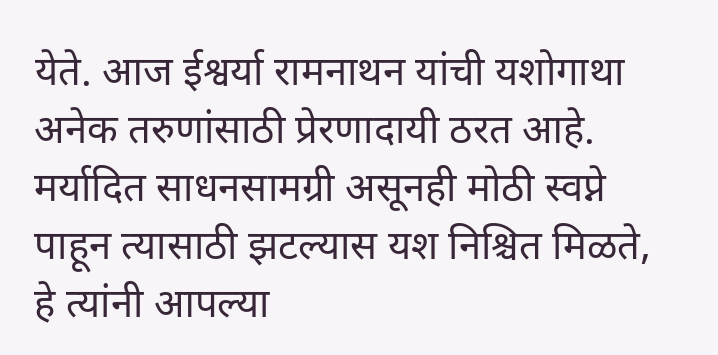येते. आज ईश्वर्या रामनाथन यांची यशोगाथा अनेक तरुणांसाठी प्रेरणादायी ठरत आहे. मर्यादित साधनसामग्री असूनही मोठी स्वप्ने पाहून त्यासाठी झटल्यास यश निश्चित मिळते, हे त्यांनी आपल्या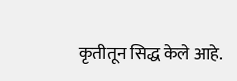कृतीतून सिद्ध केले आहे.